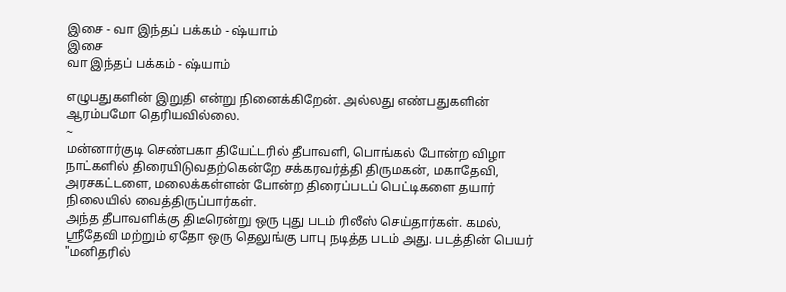இசை - வா இந்தப் பக்கம் - ஷ்யாம்
இசை
வா இந்தப் பக்கம் - ஷ்யாம்

எழுபதுகளின் இறுதி என்று நினைக்கிறேன். அல்லது எண்பதுகளின் ஆரம்பமோ தெரியவில்லை.
~
மன்னார்குடி செண்பகா தியேட்டரில் தீபாவளி, பொங்கல் போன்ற விழா நாட்களில் திரையிடுவதற்கென்றே சக்கரவர்த்தி திருமகன், மகாதேவி, அரசகட்டளை, மலைக்கள்ளன் போன்ற திரைப்படப் பெட்டிகளை தயார் நிலையில் வைத்திருப்பார்கள்.
அந்த தீபாவளிக்கு திடீரென்று ஒரு புது படம் ரிலீஸ் செய்தார்கள். கமல், ஸ்ரீதேவி மற்றும் ஏதோ ஒரு தெலுங்கு பாபு நடித்த படம் அது. படத்தின் பெயர் "மனிதரில்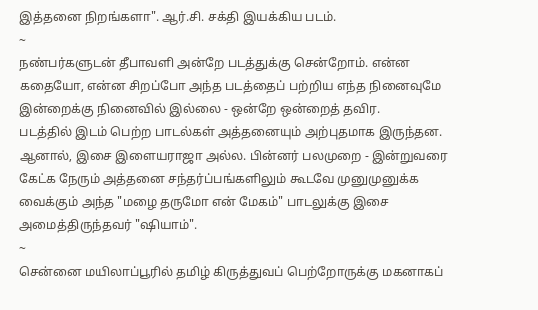இத்தனை நிறங்களா". ஆர்.சி. சக்தி இயக்கிய படம்.
~
நண்பர்களுடன் தீபாவளி அன்றே படத்துக்கு சென்றோம். என்ன கதையோ, என்ன சிறப்போ அந்த படத்தைப் பற்றிய எந்த நினைவுமே இன்றைக்கு நினைவில் இல்லை - ஒன்றே ஒன்றைத் தவிர.
படத்தில் இடம் பெற்ற பாடல்கள் அத்தனையும் அற்புதமாக இருந்தன. ஆனால், இசை இளையராஜா அல்ல. பின்னர் பலமுறை - இன்றுவரை கேட்க நேரும் அத்தனை சந்தர்ப்பங்களிலும் கூடவே முனுமுனுக்க வைக்கும் அந்த "மழை தருமோ என் மேகம்" பாடலுக்கு இசை அமைத்திருந்தவர் "ஷியாம்".
~
சென்னை மயிலாப்பூரில் தமிழ் கிருத்துவப் பெற்றோருக்கு மகனாகப்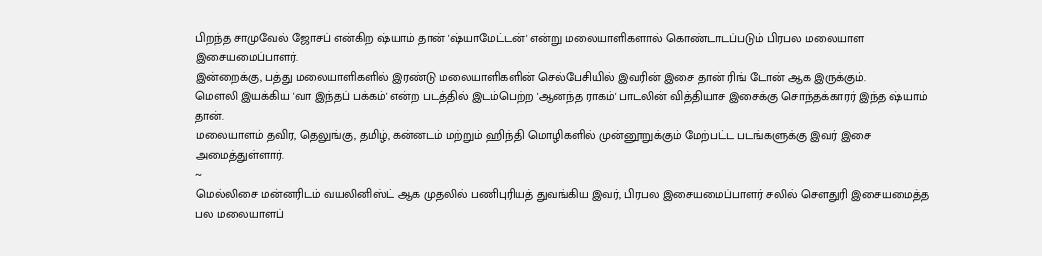பிறந்த சாமுவேல் ஜோசப் என்கிற ஷ்யாம் தான் 'ஷ்யாமேட்டன்' என்று மலையாளிகளால் கொண்டாடப்படும் பிரபல மலையாள இசையமைப்பாளர்.
இன்றைக்கு, பத்து மலையாளிகளில் இரண்டு மலையாளிகளின் செல்பேசியில் இவரின் இசை தான் ரிங் டோன் ஆக இருக்கும்.
மௌலி இயக்கிய 'வா இந்தப் பக்கம்' என்ற படத்தில் இடம்பெற்ற 'ஆனந்த ராகம்' பாடலின் வித்தியாச இசைக்கு சொந்தக்காரர் இந்த ஷ்யாம் தான்.
மலையாளம் தவிர, தெலுங்கு, தமிழ், கன்னடம் மற்றும் ஹிந்தி மொழிகளில் முன்னூறுக்கும் மேற்பட்ட படங்களுக்கு இவர் இசை அமைத்துள்ளார்.
~
மெல்லிசை மன்னரிடம் வயலினிஸ்ட் ஆக முதலில் பணிபுரியத் துவங்கிய இவர், பிரபல இசையமைப்பாளர் சலில் சௌதுரி இசையமைத்த பல மலையாளப்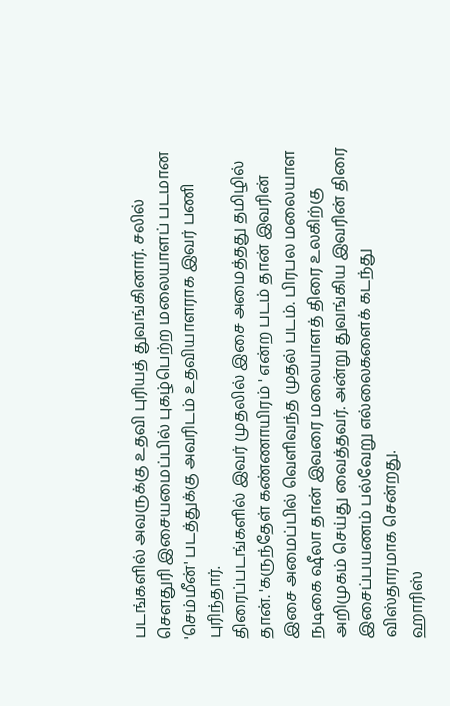படங்களில் அவருக்கு உதவி புரியத் துவங்கினார். சலில் சௌதுரி இசையமைப்பில் புகழ்பெற்ற மலையாளப் படமான 'செம்மீன்' படத்துக்கு அவரிடம் உதவியாளராக இவர் பணி புரிந்தார்.
திரைப்படங்களில் இவர் முதலில் இசை அமைத்தது தமிழில் தான். 'கருந்தேள் கண்ணாயிரம் ' என்ற படம் தான் இவரின் இசை அமைப்பில் வெளிவந்த முதல் படம். பிரபல மலையாள நடிகை ஷீலா தான் இவரை மலையாளத் திரை உலகிற்கு அறிமுகம் செய்து வைத்தவர். அன்று துவங்கிய இவரின் திரை இசைப்பயணம் பல்வேறு எல்லைகளைக் கடந்து விஸ்தாரமாக சென்றது.
ஹாரிஸ்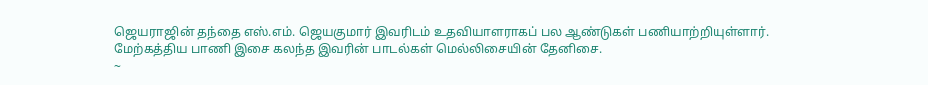ஜெயராஜின் தந்தை எஸ்.எம். ஜெயகுமார் இவரிடம் உதவியாளராகப் பல ஆண்டுகள் பணியாற்றியுள்ளார். மேற்கத்திய பாணி இசை கலந்த இவரின் பாடல்கள் மெல்லிசையின் தேனிசை.
~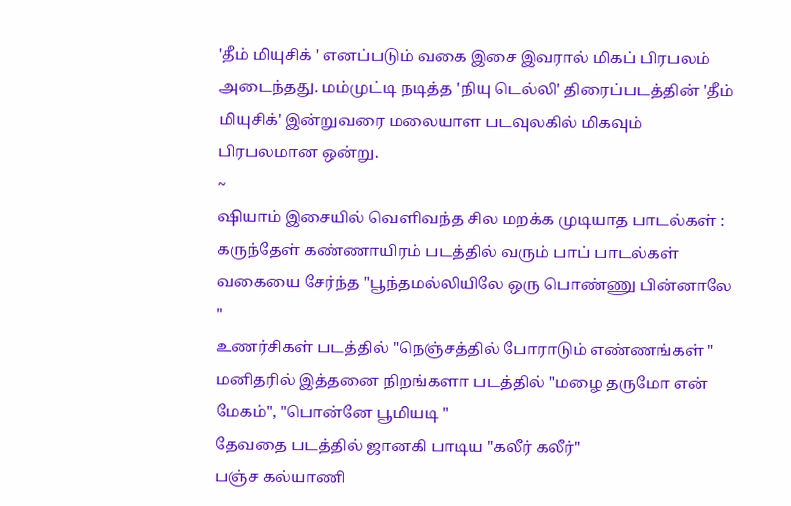'தீம் மியுசிக் ' எனப்படும் வகை இசை இவரால் மிகப் பிரபலம் அடைந்தது. மம்முட்டி நடித்த 'நியு டெல்லி' திரைப்படத்தின் 'தீம் மியுசிக்' இன்றுவரை மலையாள படவுலகில் மிகவும் பிரபலமான ஒன்று.
~
ஷியாம் இசையில் வெளிவந்த சில மறக்க முடியாத பாடல்கள் :
கருந்தேள் கண்ணாயிரம் படத்தில் வரும் பாப் பாடல்கள் வகையை சேர்ந்த "பூந்தமல்லியிலே ஒரு பொண்ணு பின்னாலே "
உணர்சிகள் படத்தில் "நெஞ்சத்தில் போராடும் எண்ணங்கள் "
மனிதரில் இத்தனை நிறங்களா படத்தில் "மழை தருமோ என் மேகம்", "பொன்னே பூமியடி "
தேவதை படத்தில் ஜானகி பாடிய "கலீர் கலீர்"
பஞ்ச கல்யாணி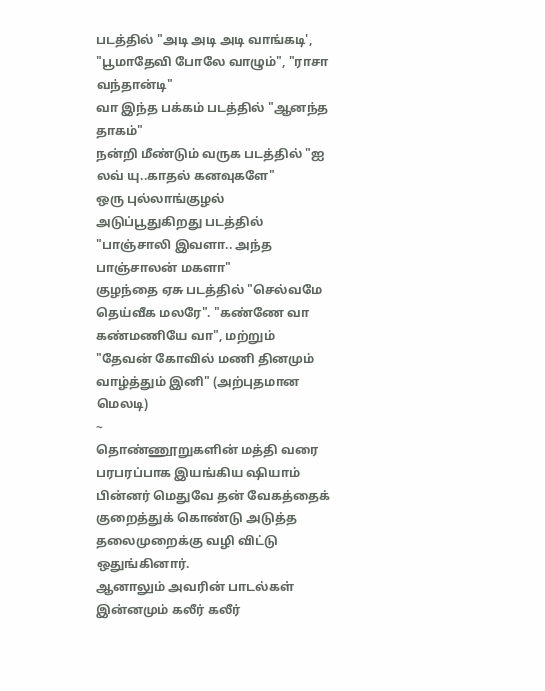படத்தில் "அடி அடி அடி வாங்கடி', "பூமாதேவி போலே வாழும்", "ராசா வந்தான்டி"
வா இந்த பக்கம் படத்தில் "ஆனந்த தாகம்"
நன்றி மீண்டும் வருக படத்தில் "ஐ லவ் யு..காதல் கனவுகளே"
ஒரு புல்லாங்குழல் அடுப்பூதுகிறது படத்தில் "பாஞ்சாலி இவளா.. அந்த பாஞ்சாலன் மகளா"
குழந்தை ஏசு படத்தில் "செல்வமே தெய்வீக மலரே". "கண்ணே வா கண்மணியே வா", மற்றும் "தேவன் கோவில் மணி தினமும் வாழ்த்தும் இனி" (அற்புதமான மெலடி)
~
தொண்ணூறுகளின் மத்தி வரை பரபரப்பாக இயங்கிய ஷியாம் பின்னர் மெதுவே தன் வேகத்தைக் குறைத்துக் கொண்டு அடுத்த தலைமுறைக்கு வழி விட்டு ஒதுங்கினார்.
ஆனாலும் அவரின் பாடல்கள் இன்னமும் கலீர் கலீர்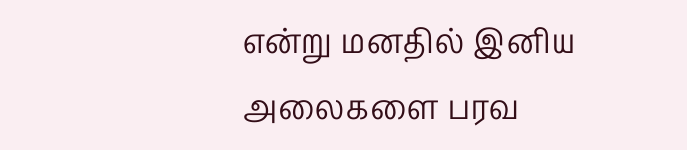என்று மனதில் இனிய அலைகளை பரவ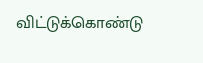விட்டுக்கொண்டு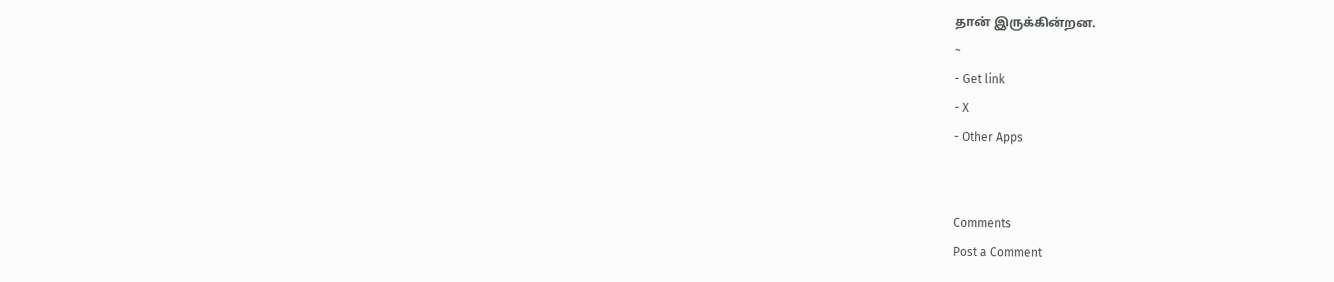தான் இருக்கின்றன.
~
- Get link
- X
- Other Apps


Comments
Post a Comment